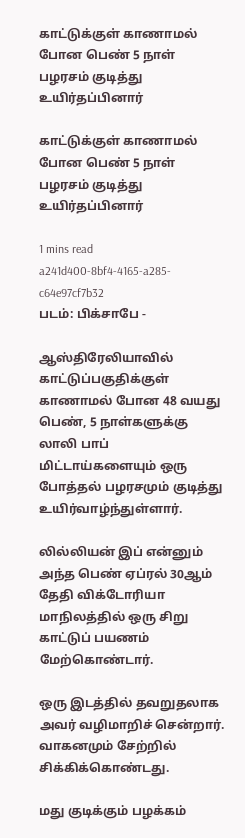காட்டுக்குள் காணாமல் போன பெண் 5 நாள் பழரசம் குடித்து உயிர்தப்பினார்

காட்டுக்குள் காணாமல் போன பெண் 5 நாள் பழரசம் குடித்து உயிர்தப்பினார்

1 mins read
a241d400-8bf4-4165-a285-c64e97cf7b32
படம்: பிக்சாபே -

ஆஸ்திரேலியாவில் காட்டுப்பகுதிக்குள் காணாமல் போன 48 வயது பெண், 5 நாள்களுக்கு லாலி பாப் மிட்டாய்களையும் ஒரு போத்தல் பழரசமும் குடித்து உயிர்வாழ்ந்துள்ளார்.

லில்லியன் இப் என்னும் அந்த பெண் ஏப்ரல் 30ஆம் தேதி விக்டோரியா மாநிலத்தில் ஒரு சிறு காட்டுப் பயணம் மேற்கொண்டார்.

ஒரு இடத்தில் தவறுதலாக அவர் வழிமாறிச் சென்றார். வாகனமும் சேற்றில் சிக்கிக்கொண்டது.

மது குடிக்கும் பழக்கம்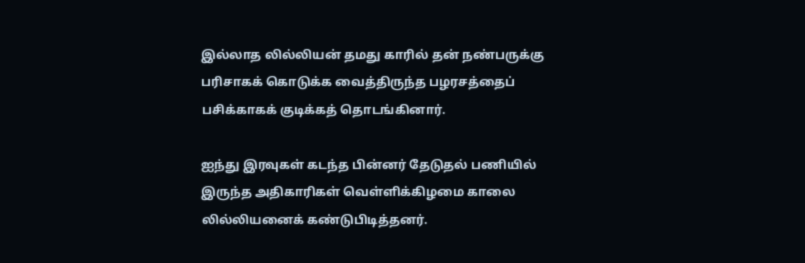இல்லாத லில்லியன் தமது காரில் தன் நண்பருக்கு பரிசாகக் கொடுக்க வைத்திருந்த பழரசத்தைப் பசிக்காகக் குடிக்கத் தொடங்கினார்.

ஐந்து இரவுகள் கடந்த பின்னர் தேடுதல் பணியில் இருந்த அதிகாரிகள் வெள்ளிக்கிழமை காலை லில்லியனைக் கண்டுபிடித்தனர்.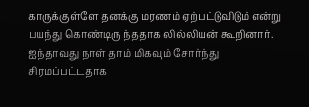காருக்குள்ளே தனக்கு மரணம் ஏற்பட்டுவிடும் என்று பயந்து கொண்டிரு ந்ததாக லில்லியன் கூறினார். ஐந்தாவது நாள் தாம் மிகவும் சோர்ந்து சிரமப்பட்டதாக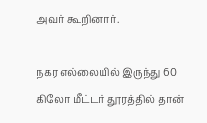அவர் கூறினார்.

நகர எல்லையில் இருந்து 60 கிலோ மீட்டர் தூரத்தில் தான்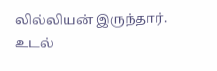லில்லியன் இருந்தார். உடல்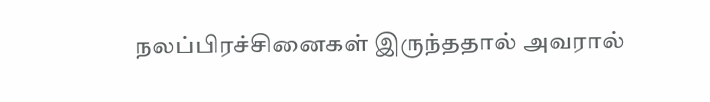நலப்பிரச்சினைகள் இருந்ததால் அவரால்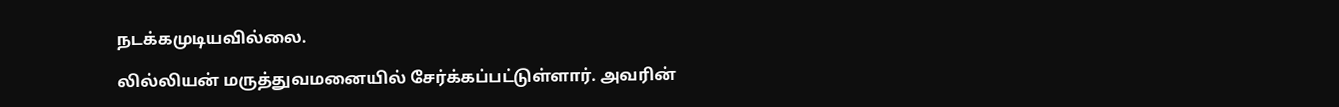நடக்கமுடியவில்லை.

லில்லியன் மருத்துவமனையில் சேர்க்கப்பட்டுள்ளார். அவரின்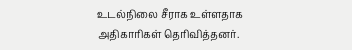உடல்நிலை சீராக உள்ளதாக அதிகாரிகள் தெரிவித்தனர்.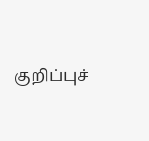குறிப்புச்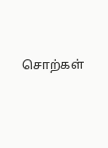சொற்கள்